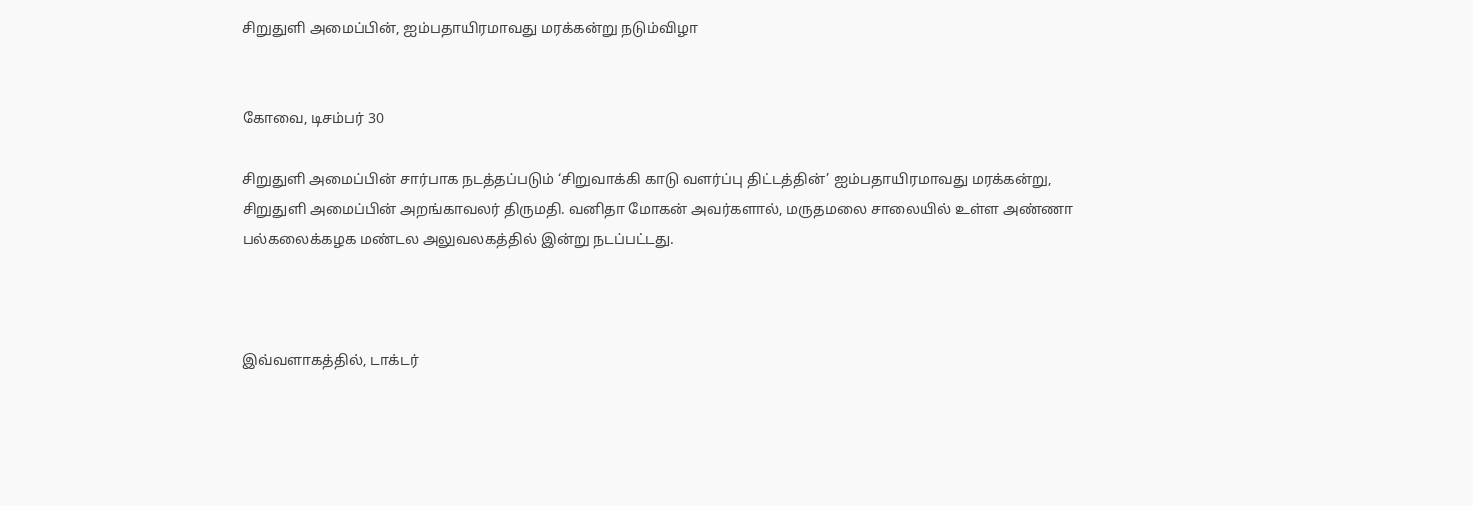சிறுதுளி அமைப்பின், ஐம்பதாயிரமாவது மரக்கன்று நடும்விழா


கோவை, டிசம்பர் 30

சிறுதுளி அமைப்பின் சார்பாக நடத்தப்படும் ‘சிறுவாக்கி காடு வளர்ப்பு திட்டத்தின்’ ஐம்பதாயிரமாவது மரக்கன்று, சிறுதுளி அமைப்பின் அறங்காவலர் திருமதி. வனிதா மோகன் அவர்களால், மருதமலை சாலையில் உள்ள அண்ணா பல்கலைக்கழக மண்டல அலுவலகத்தில் இன்று நடப்பட்டது.



இவ்வளாகத்தில், டாக்டர்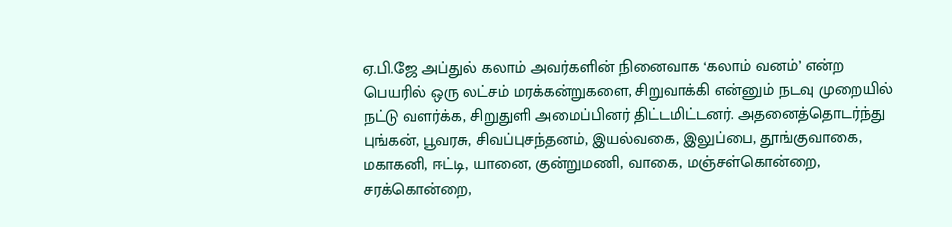ஏ.பி.ஜே அப்துல் கலாம் அவர்களின் நினைவாக ‘கலாம் வனம்’ என்ற பெயரில் ஒரு லட்சம் மரக்கன்றுகளை, சிறுவாக்கி என்னும் நடவு முறையில் நட்டு வளர்க்க, சிறுதுளி அமைப்பினர் திட்டமிட்டனர். அதனைத்தொடர்ந்து புங்கன், பூவரசு, சிவப்புசந்தனம், இயல்வகை, இலுப்பை, தூங்குவாகை, மகாகனி, ஈட்டி, யானை, குன்றுமணி, வாகை, மஞ்சள்கொன்றை, சரக்கொன்றை,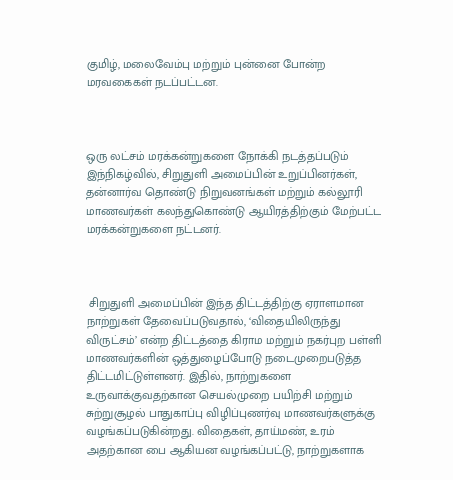குமிழ், மலைவேம்பு மற்றும் புன்னை போன்ற மரவகைகள் நடப்பட்டன.



ஒரு லட்சம் மரக்கன்றுகளை நோக்கி நடத்தப்படும் இந்நிகழ்வில், சிறுதுளி அமைப்பின் உறுப்பினர்கள், தன்னார்வ தொண்டு நிறுவனங்கள் மற்றும் கல்லூரி மாணவர்கள் கலந்துகொண்டு ஆயிரத்திற்கும் மேற்பட்ட மரக்கன்றுகளை நட்டனர்.



 சிறுதுளி அமைப்பின் இந்த திட்டத்திற்கு ஏராளமான நாற்றுகள் தேவைப்படுவதால், ‘விதையிலிருந்து விருட்சம்’ என்ற திட்டத்தை கிராம மற்றும் நகர்புற பள்ளி மாணவர்களின் ஒத்துழைப்போடு நடைமுறைபடுத்த திட்டமிட்டுள்ளனர். இதில், நாற்றுகளை உருவாக்குவதற்கான செயல்முறை பயிற்சி மற்றும் சுற்றுசூழல் பாதுகாப்பு விழிப்புணர்வு மாணவர்களுக்கு வழங்கப்படுகின்றது. விதைகள், தாய்மண், உரம் அதற்கான பை ஆகியன வழங்கப்பட்டு, நாற்றுகளாக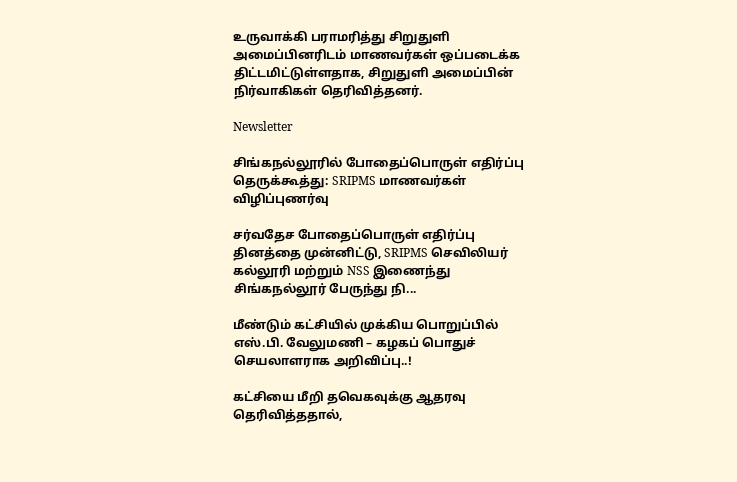உருவாக்கி பராமரித்து சிறுதுளி அமைப்பினரிடம் மாணவர்கள் ஒப்படைக்க திட்டமிட்டுள்ளதாக, சிறுதுளி அமைப்பின் நிர்வாகிகள் தெரிவித்தனர்.

Newsletter

சிங்கநல்லூரில் போதைப்பொருள் எதிர்ப்பு தெருக்கூத்து: SRIPMS மாணவர்கள் விழிப்புணர்வு

சர்வதேச போதைப்பொருள் எதிர்ப்பு தினத்தை முன்னிட்டு, SRIPMS செவிலியர் கல்லூரி மற்றும் NSS இணைந்து சிங்கநல்லூர் பேருந்து நி...

மீண்டும் கட்சியில் முக்கிய பொறுப்பில் எஸ்.பி. வேலுமணி – கழகப் பொதுச் செயலாளராக அறிவிப்பு..!

கட்சியை மீறி தவெகவுக்கு ஆதரவு தெரிவித்ததால்,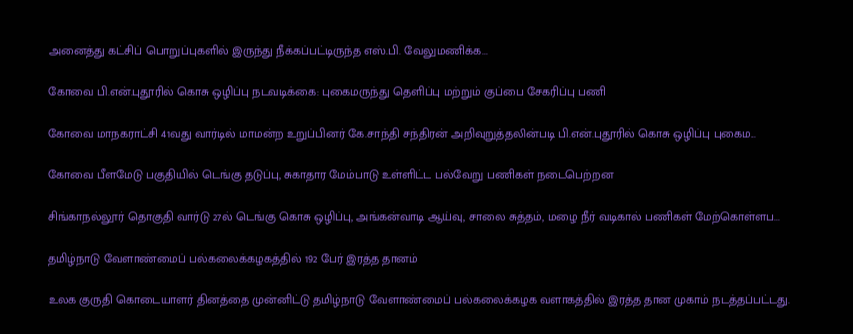அனைத்து கட்சிப் பொறுப்புகளில் இருந்து நீக்கப்பட்டிருந்த எஸ்.பி. வேலுமணிக்க...

கோவை பி.என்.புதூரில் கொசு ஒழிப்பு நடவடிக்கை: புகைமருந்து தெளிப்பு மற்றும் குப்பை சேகரிப்பு பணி

கோவை மாநகராட்சி 41வது வார்டில் மாமன்ற உறுப்பினர் கே.சாந்தி சந்திரன் அறிவுறுத்தலின்படி பி.என்.புதூரில் கொசு ஒழிப்பு புகைம...

கோவை பீளமேடு பகுதியில் டெங்கு தடுப்பு, சுகாதார மேம்பாடு உள்ளிட்ட பல்வேறு பணிகள் நடைபெற்றன

சிங்காநல்லூர் தொகுதி வார்டு 27ல் டெங்கு கொசு ஒழிப்பு, அங்கன்வாடி ஆய்வு, சாலை சுத்தம், மழை நீர் வடிகால் பணிகள் மேற்கொள்ளப...

தமிழ்நாடு வேளாண்மைப் பல்கலைக்கழகத்தில் 192 பேர் இரத்த தானம்

உலக குருதி கொடையாளர் தினத்தை முன்னிட்டு தமிழ்நாடு வேளாண்மைப் பல்கலைக்கழக வளாகத்தில் இரத்த தான முகாம் நடத்தப்பட்டது.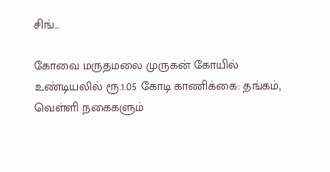சிங்...

கோவை மருதமலை முருகன் கோயில் உண்டியலில் ரூ.1.05 கோடி காணிக்கை: தங்கம், வெள்ளி நகைகளும்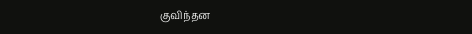குவிந்தன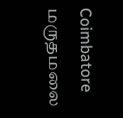Coimbatore மருதமலை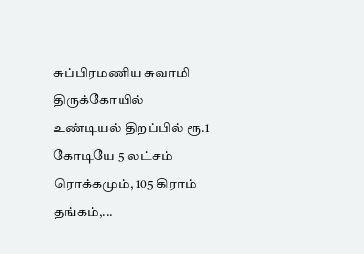சுப்பிரமணிய சுவாமி திருக்கோயில் உண்டியல் திறப்பில் ரூ.1 கோடியே 5 லட்சம் ரொக்கமும், 105 கிராம் தங்கம்,...